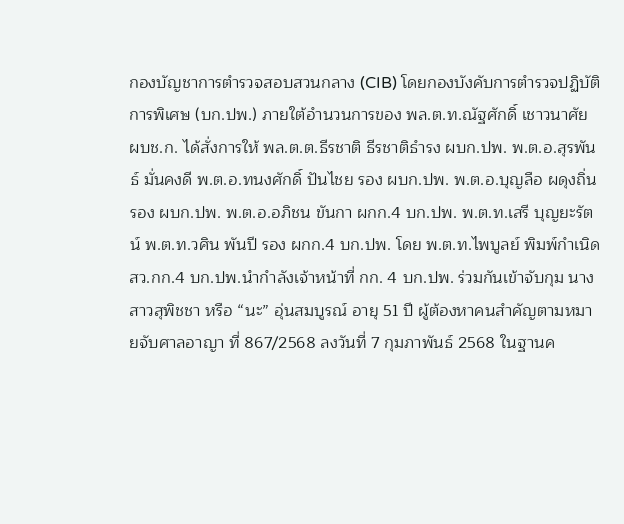กองบัญชาการตำรวจสอบสวนกลาง (CIB) โดยกองบังคับการตำรวจปฏิบัติการพิเศษ (บก.ปพ.) ภายใต้อำนวนการของ พล.ต.ท.ณัฐศักดิ์ เชาวนาศัย ผบช.ก. ได้สั่งการให้ พล.ต.ต.ธีรชาติ ธีรชาติธำรง ผบก.ปพ. พ.ต.อ.สุรพันธ์ มั่นคงดี พ.ต.อ.ทนงศักดิ์ ปันไชย รอง ผบก.ปพ. พ.ต.อ.บุญลือ ผดุงถิ่น รอง ผบก.ปพ. พ.ต.อ.อภิชน ขันกา ผกก.4 บก.ปพ. พ.ต.ท.เสรี บุญยะรัตน์ พ.ต.ท.วศิน พันปี รอง ผกก.4 บก.ปพ. โดย พ.ต.ท.ไพบูลย์ พิมพ์กำเนิด สว.กก.4 บก.ปพ.นำกำลังเจ้าหน้าที่ กก. 4 บก.ปพ. ร่วมกันเข้าจับกุม นางสาวสุพิชชา หรือ “นะ” อุ่นสมบูรณ์ อายุ 51 ปี ผู้ต้องหาคนสำคัญตามหมายจับศาลอาญา ที่ 867/2568 ลงวันที่ 7 กุมภาพันธ์ 2568 ในฐานค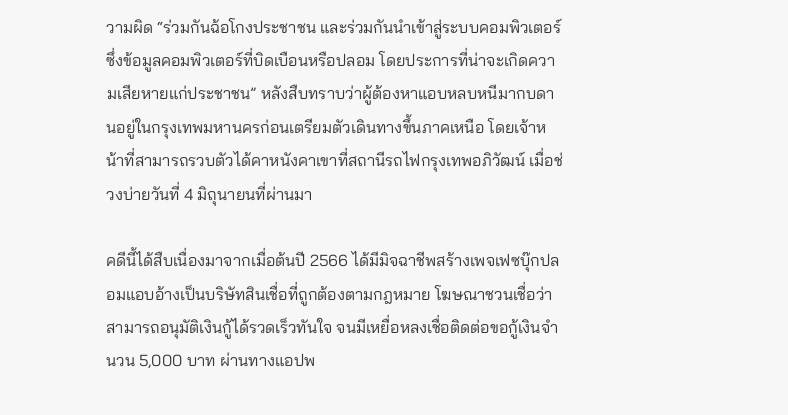วามผิด “ร่วมกันฉ้อโกงประชาชน และร่วมกันนำเข้าสู่ระบบคอมพิวเตอร์ซึ่งข้อมูลคอมพิวเตอร์ที่บิดเบือนหรือปลอม โดยประการที่น่าจะเกิดความเสียหายแก่ประชาชน” หลังสืบทราบว่าผู้ต้องหาแอบหลบหนีมากบดานอยู่ในกรุงเทพมหานครก่อนเตรียมตัวเดินทางขึ้นภาคเหนือ โดยเจ้าหน้าที่สามารถรวบตัวได้คาหนังคาเขาที่สถานีรถไฟกรุงเทพอภิวัฒน์ เมื่อช่วงบ่ายวันที่ 4 มิถุนายนที่ผ่านมา

คดีนี้ได้สืบเนื่องมาจากเมื่อต้นปี 2566 ได้มีมิจฉาชีพสร้างเพจเฟซบุ๊กปลอมแอบอ้างเป็นบริษัทสินเชื่อที่ถูกต้องตามกฎหมาย โฆษณาชวนเชื่อว่าสามารถอนุมัติเงินกู้ได้รวดเร็วทันใจ จนมีเหยื่อหลงเชื่อติดต่อขอกู้เงินจำนวน 5,000 บาท ผ่านทางแอปพ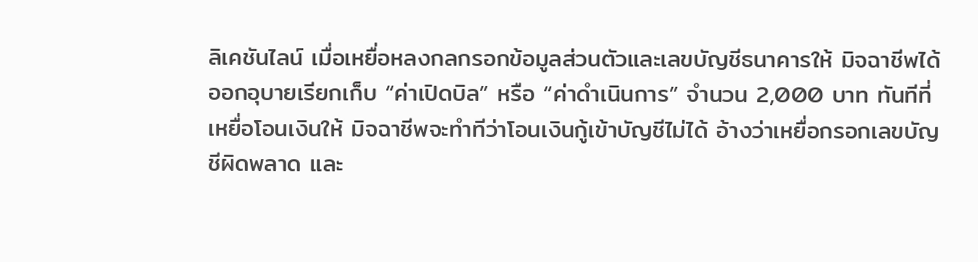ลิเคชันไลน์ เมื่อเหยื่อหลงกลกรอกข้อมูลส่วนตัวและเลขบัญชีธนาคารให้ มิจฉาชีพได้ออกอุบายเรียกเก็บ “ค่าเปิดบิล” หรือ “ค่าดำเนินการ” จำนวน 2,000 บาท ทันทีที่เหยื่อโอนเงินให้ มิจฉาชีพจะทำทีว่าโอนเงินกู้เข้าบัญชีไม่ได้ อ้างว่าเหยื่อกรอกเลขบัญชีผิดพลาด และ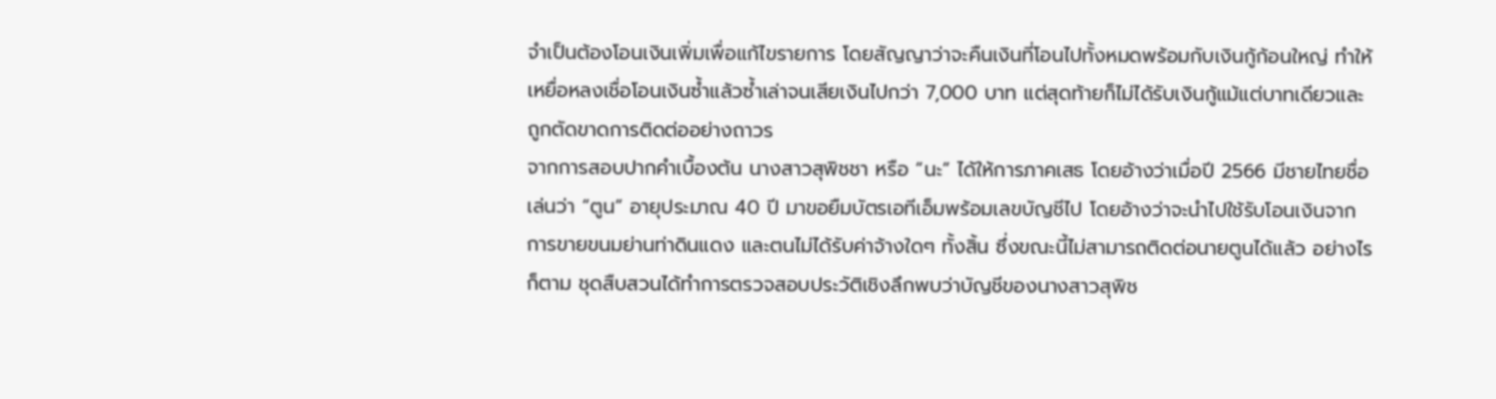จำเป็นต้องโอนเงินเพิ่มเพื่อแก้ไขรายการ โดยสัญญาว่าจะคืนเงินที่โอนไปทั้งหมดพร้อมกับเงินกู้ก้อนใหญ่ ทำให้เหยื่อหลงเชื่อโอนเงินซ้ำแล้วซ้ำเล่าจนเสียเงินไปกว่า 7,000 บาท แต่สุดท้ายก็ไม่ได้รับเงินกู้แม้แต่บาทเดียวและถูกตัดขาดการติดต่ออย่างถาวร
จากการสอบปากคำเบื้องต้น นางสาวสุพิชชา หรือ “นะ” ได้ให้การภาคเสธ โดยอ้างว่าเมื่อปี 2566 มีชายไทยชื่อเล่นว่า “ตูน” อายุประมาณ 40 ปี มาขอยืมบัตรเอทีเอ็มพร้อมเลขบัญชีไป โดยอ้างว่าจะนำไปใช้รับโอนเงินจากการขายขนมย่านท่าดินแดง และตนไม่ได้รับค่าจ้างใดๆ ทั้งสิ้น ซึ่งขณะนี้ไม่สามารถติดต่อนายตูนได้แล้ว อย่างไรก็ตาม ชุดสืบสวนได้ทำการตรวจสอบประวัติเชิงลึกพบว่าบัญชีของนางสาวสุพิช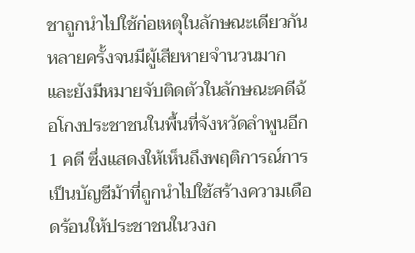ชาถูกนำไปใช้ก่อเหตุในลักษณะเดียวกันหลายครั้งจนมีผู้เสียหายจำนวนมาก และยังมีหมายจับติดตัวในลักษณะคดีฉ้อโกงประชาชนในพื้นที่จังหวัดลำพูนอีก 1 คดี ซึ่งแสดงให้เห็นถึงพฤติการณ์การเป็นบัญชีม้าที่ถูกนำไปใช้สร้างความเดือดร้อนให้ประชาชนในวงก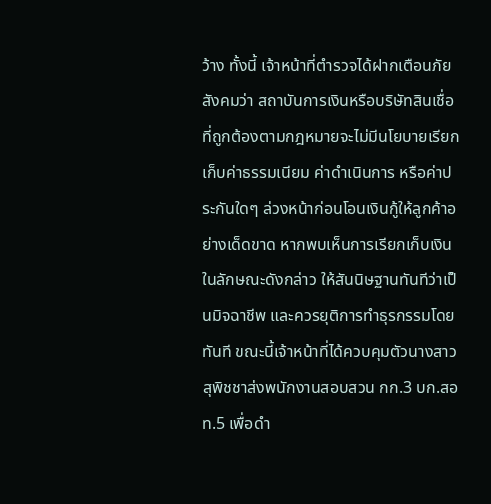ว้าง ทั้งนี้ เจ้าหน้าที่ตำรวจได้ฝากเตือนภัยสังคมว่า สถาบันการเงินหรือบริษัทสินเชื่อที่ถูกต้องตามกฎหมายจะไม่มีนโยบายเรียกเก็บค่าธรรมเนียม ค่าดำเนินการ หรือค่าประกันใดๆ ล่วงหน้าก่อนโอนเงินกู้ให้ลูกค้าอย่างเด็ดขาด หากพบเห็นการเรียกเก็บเงินในลักษณะดังกล่าว ให้สันนิษฐานทันทีว่าเป็นมิจฉาชีพ และควรยุติการทำธุรกรรมโดยทันที ขณะนี้เจ้าหน้าที่ได้ควบคุมตัวนางสาวสุพิชชาส่งพนักงานสอบสวน กก.3 บก.สอท.5 เพื่อดำ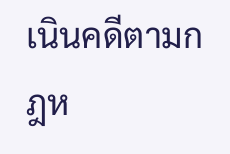เนินคดีตามกฎห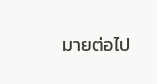มายต่อไป